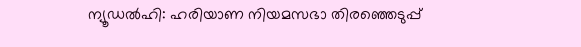ന്യൂഡൽഹി: ഹരിയാണ നിയമസഭാ തിരഞ്ഞെടുപ്പ്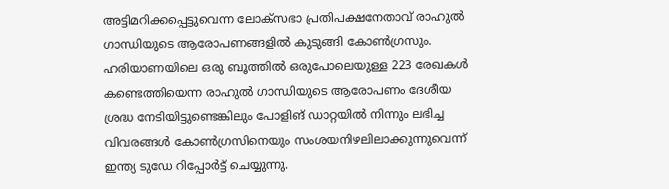അട്ടിമറിക്കപ്പെട്ടുവെന്ന ലോക്സഭാ പ്രതിപക്ഷനേതാവ് രാഹുൽ ഗാന്ധിയുടെ ആരോപണങ്ങളിൽ കുടുങ്ങി കോൺഗ്രസും. ഹരിയാണയിലെ ഒരു ബൂത്തിൽ ഒരുപോലെയുള്ള 223 രേഖകൾ കണ്ടെത്തിയെന്ന രാഹുൽ ഗാന്ധിയുടെ ആരോപണം ദേശീയ ശ്രദ്ധ നേടിയിട്ടുണ്ടെങ്കിലും പോളിങ് ഡാറ്റയിൽ നിന്നും ലഭിച്ച വിവരങ്ങൾ കോൺഗ്രസിനെയും സംശയനിഴലിലാക്കുന്നുവെന്ന് ഇന്ത്യ ടുഡേ റിപ്പോർട്ട് ചെയ്യുന്നു.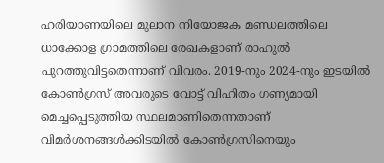ഹരിയാണയിലെ മുലാന നിയോജക മണ്ഡലത്തിലെ ധാക്കോള ഗ്രാമത്തിലെ രേഖകളാണ് രാഹുൽ പുറത്തുവിട്ടതെന്നാണ് വിവരം. 2019-നും 2024-നും ഇടയിൽ കോൺഗ്രസ് അവരുടെ വോട്ട് വിഹിതം ഗണ്യമായി മെച്ചപ്പെടുത്തിയ സ്ഥലമാണിതെന്നതാണ് വിമർശനങ്ങൾക്കിടയിൽ കോൺഗ്രസിനെയും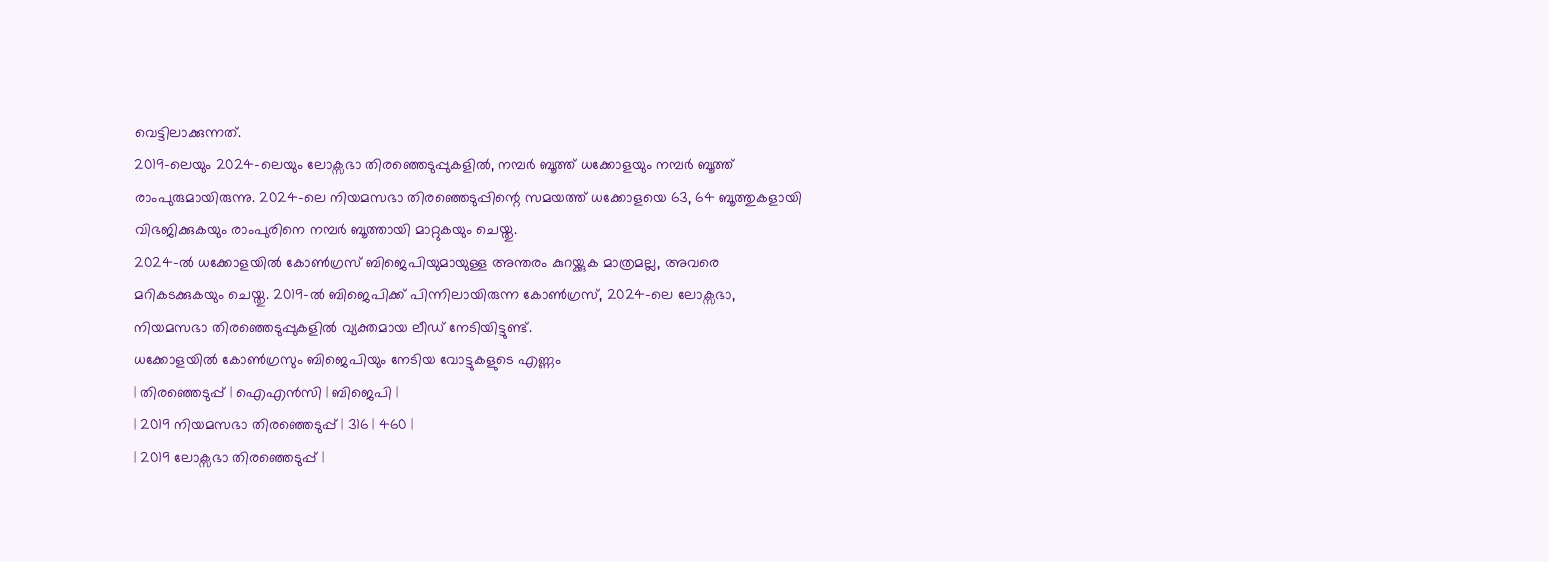വെട്ടിലാക്കുന്നത്.
2019-ലെയും 2024-ലെയും ലോക്സഭാ തിരഞ്ഞെടുപ്പുകളിൽ, നമ്പർ ബൂത്ത് ധക്കോളയും നമ്പർ ബൂത്ത് രാംപുരുമായിരുന്നു. 2024-ലെ നിയമസഭാ തിരഞ്ഞെടുപ്പിന്റെ സമയത്ത് ധക്കോളയെ 63, 64 ബൂത്തുകളായി വിഭജിക്കുകയും രാംപുരിനെ നമ്പർ ബൂത്തായി മാറ്റുകയും ചെയ്തു.
2024-ൽ ധക്കോളയിൽ കോൺഗ്രസ് ബിജെപിയുമായുള്ള അന്തരം കുറയ്ക്കുക മാത്രമല്ല, അവരെ മറികടക്കുകയും ചെയ്തു. 2019-ൽ ബിജെപിക്ക് പിന്നിലായിരുന്ന കോൺഗ്രസ്, 2024-ലെ ലോക്സഭാ, നിയമസഭാ തിരഞ്ഞെടുപ്പുകളിൽ വ്യക്തമായ ലീഡ് നേടിയിട്ടുണ്ട്.
ധക്കോളയിൽ കോൺഗ്രസും ബിജെപിയും നേടിയ വോട്ടുകളുടെ എണ്ണം
| തിരഞ്ഞെടുപ്പ് | ഐഎൻസി | ബിജെപി |
| 2019 നിയമസഭാ തിരഞ്ഞെടുപ്പ് | 316 | 460 |
| 2019 ലോക്സഭാ തിരഞ്ഞെടുപ്പ് |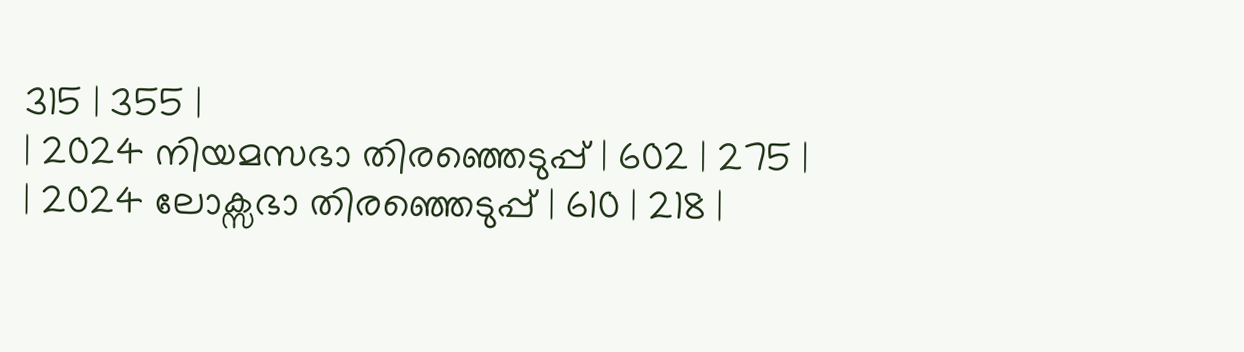315 | 355 |
| 2024 നിയമസഭാ തിരഞ്ഞെടുപ്പ് | 602 | 275 |
| 2024 ലോക്സഭാ തിരഞ്ഞെടുപ്പ് | 610 | 218 |